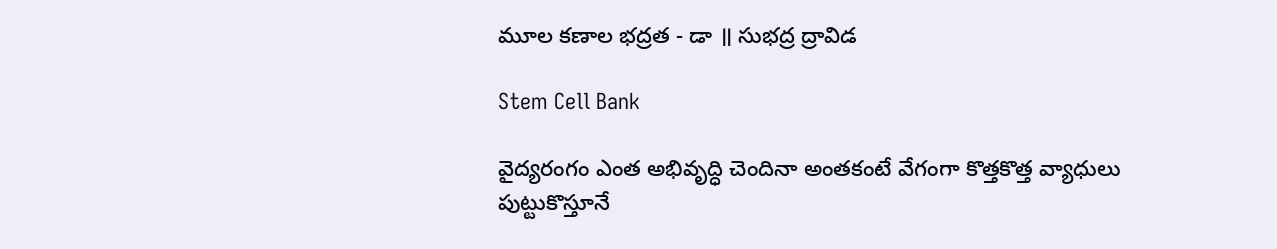మూల కణాల భద్రత - డా ॥ సుభద్ర ద్రావిడ

Stem Cell Bank

వైద్యరంగం ఎంత అభివృద్ధి చెందినా అంతకంటే వేగంగా కొత్తకొత్త వ్యాధులు పుట్టుకొస్తూనే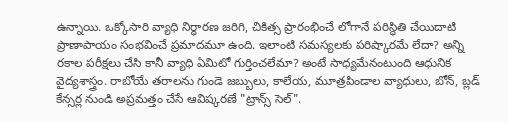ఉన్నాయి. ఒక్కోసారి వ్యాధి నిర్ధారణ జరిగి, చికిత్స ప్రారంభించే లోగానే పరిస్థితి చేయిదాటి ప్రాణాపాయం సంభవించే ప్రమాదమూ ఉంది. ఇలాంటి సమస్యలకు పరిష్కారమే లేదా? అన్ని రకాల పరీక్షలు చేసి కానీ వ్యాధి ఏమిటో గుర్తించలేమా? అంటే సాధ్యమేనంటుంది ఆధునిక వైద్యశాస్త్రం. రాబోయే తరాలను గుండె జబ్బులు, కాలేయ, మూత్రపిండాల వ్యాధులు, బోన్, బ్లడ్ కేన్సర్ల నుండి అప్రమత్తం చేసే ఆవిష్కరణే "ట్రాన్స్ సెల్".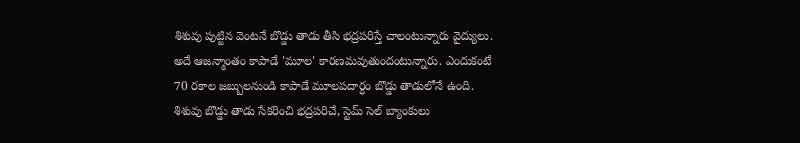శిశువు పుట్టిన వెంటనే బొడ్డు తాడు తీసి భద్రపరిస్తే చాలంటున్నారు వైద్యులు. అదే ఆజన్మాంతం కాపాడే 'మూల' కారణమవుతుందంటున్నారు. ఎందుకంటే 70 రకాల జబ్బులనుండి కాపాడే మూలపదార్ధం బొడ్డు తాడులోనే ఉంది. శిశువు బొడ్డు తాడు సేకరించి భద్రపరిచే, స్టెమ్ సెల్ బ్యాంకులు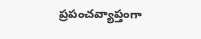ప్రపంచవ్యాప్తంగా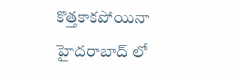కొత్తకాకపోయినా హైదరాబాద్ లో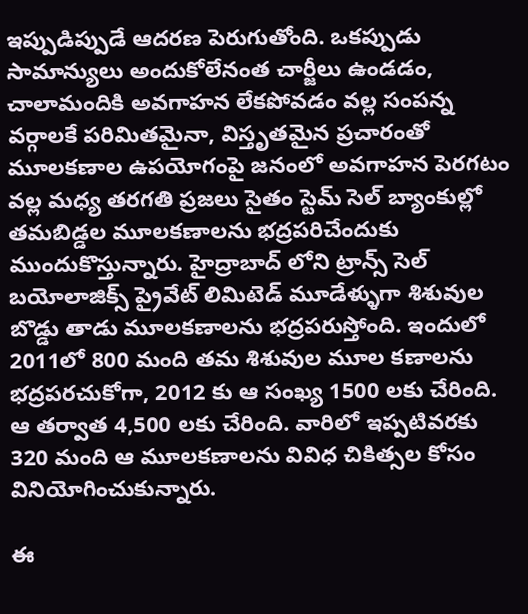ఇప్పుడిప్పుడే ఆదరణ పెరుగుతోంది. ఒకప్పుడు సామాన్యులు అందుకోలేనంత చార్జీలు ఉండడం, చాలామందికి అవగాహన లేకపోవడం వల్ల సంపన్న వర్గాలకే పరిమితమైనా, విస్తృతమైన ప్రచారంతో మూలకణాల ఉపయోగంపై జనంలో అవగాహన పెరగటం వల్ల మధ్య తరగతి ప్రజలు సైతం స్టెమ్ సెల్ బ్యాంకుల్లో తమబిడ్డల మూలకణాలను భద్రపరిచేందుకు ముందుకొస్తున్నారు. హైద్రాబాద్ లోని ట్రాన్స్ సెల్ బయోలాజిక్స్ ప్రైవేట్ లిమిటెడ్ మూడేళ్ళుగా శిశువుల బొడ్డు తాడు మూలకణాలను భద్రపరుస్తోంది. ఇందులో 2011లో 800 మంది తమ శిశువుల మూల కణాలను భద్రపరచుకోగా, 2012 కు ఆ సంఖ్య 1500 లకు చేరింది. ఆ తర్వాత 4,500 లకు చేరింది. వారిలో ఇప్పటివరకు 320 మంది ఆ మూలకణాలను వివిధ చికిత్సల కోసం వినియోగించుకున్నారు.

ఈ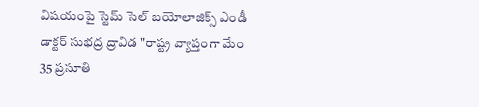విషయంపై స్టెమ్ సెల్ బయోలాజిక్స్ ఎండీ డాక్టర్ సుభద్ర ద్రావిడ "రాష్ట్ర వ్యాప్తంగా మేం 35 ప్రసూతి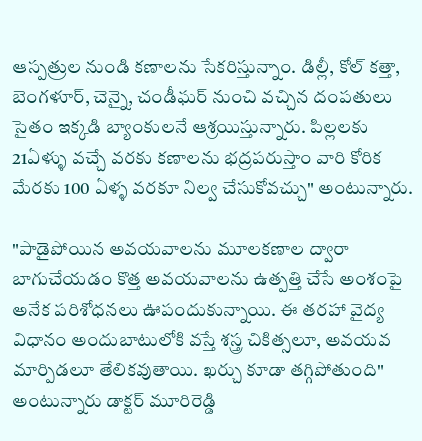ఆస్పత్రుల నుండి కణాలను సేకరిస్తున్నాం. డిల్లీ, కోల్ కత్తా, బెంగళూర్, చెన్నై, చండీఘర్ నుంచి వచ్చిన దంపతులు సైతం ఇక్కడి బ్యాంకులనే ఆశ్రయిస్తున్నారు. పిల్లలకు 21ఏళ్ళు వచ్చే వరకు కణాలను భద్రపరుస్తాం వారి కోరిక మేరకు 100 ఏళ్ళ వరకూ నిల్వ చేసుకోవచ్చు" అంటున్నారు.

"పాడైపోయిన అవయవాలను మూలకణాల ద్వారా బాగుచేయడం కొత్త అవయవాలను ఉత్పత్తి చేసే అంశంపై అనేక పరిశోధనలు ఊపందుకున్నాయి. ఈ తరహా వైద్య విధానం అందుబాటులోకి వస్తే శస్త్ర చికిత్సలూ, అవయవ మార్పిడలూ తేలికవుతాయి. ఖర్చు కూడా తగ్గిపోతుంది" అంటున్నారు డాక్టర్ మూరిరెడ్డి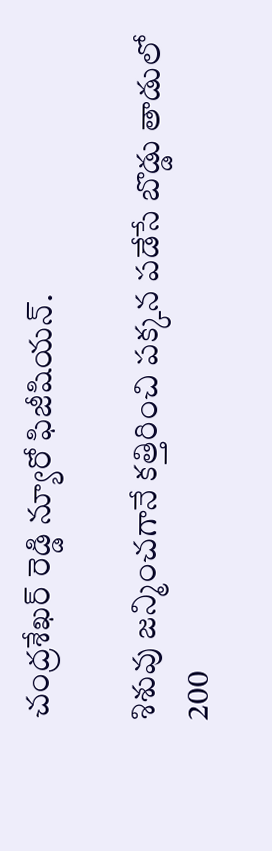చంద్రశేఖర్ రెడ్డి న్యూరో ఫిజీషియన్.

శిశువు జన్మించగానే కత్తిరించి పక్కన పడేసే బొడ్డు తాడులో 200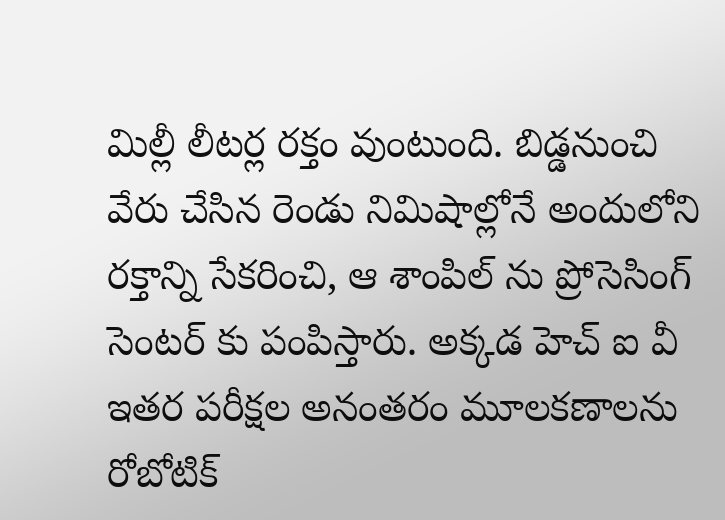మిల్లీ లీటర్ల రక్తం వుంటుంది. బిడ్డనుంచి వేరు చేసిన రెండు నిమిషాల్లోనే అందులోని రక్తాన్ని సేకరించి, ఆ శాంపిల్ ను ప్రోసెసింగ్ సెంటర్ కు పంపిస్తారు. అక్కడ హెచ్ ఐ వీ ఇతర పరీక్షల అనంతరం మూలకణాలను రోబోటిక్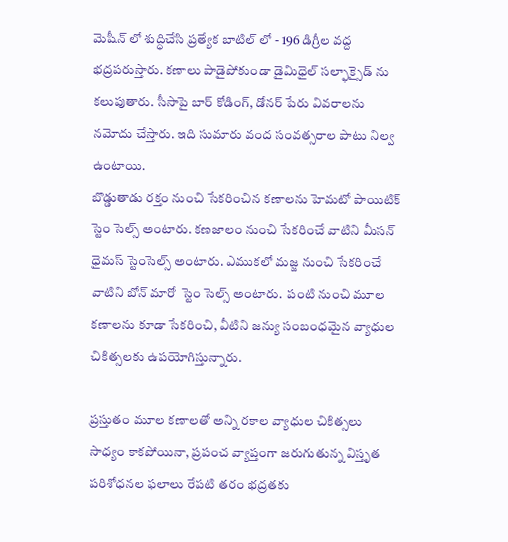మెషీన్ లో శుద్ధిచేసి ప్రత్యేక బాటిల్ లో - 196 డిగ్రీల వద్ద భద్రపరుస్తారు. కణాలు పాడైపోకుండా డైమిధైల్ సల్ఫాక్సైడ్ ను కలుపుతారు. సీసాపై బార్ కోడింగ్, డోనర్ పేరు వివరాలను నమోదు చేస్తారు. ఇది సుమారు వంద సంవత్సరాల పాటు నిల్వ ఉంటాయి.
బొడ్డుతాడు రక్తం నుంచి సేకరించిన కణాలను హెమటో పాయిటిక్ స్టెం సెల్స్ అంటారు. కణజాలం నుంచి సేకరించే వాటిని మీసన్ ధైమస్ స్టెంసెల్స్ అంటారు. ఎముకలో మజ్జ నుంచి సేకరించే వాటిని బోన్ మారో  స్టెం సెల్స్ అంటారు.  పంటి నుంచి మూల కణాలను కూడా సేకరించి, వీటిని జన్యు సంబంధమైన వ్యాధుల చికిత్సలకు ఉపయోగిస్తున్నారు.

ప్రస్తుతం మూల కణాలతో అన్ని రకాల వ్యాధుల చికిత్సలు సాధ్యం కాకపోయినా, ప్రపంచ వ్యాప్తంగా జరుగుతున్న విస్తృత పరిశోధనల ఫలాలు రేపటి తరం భద్రతకు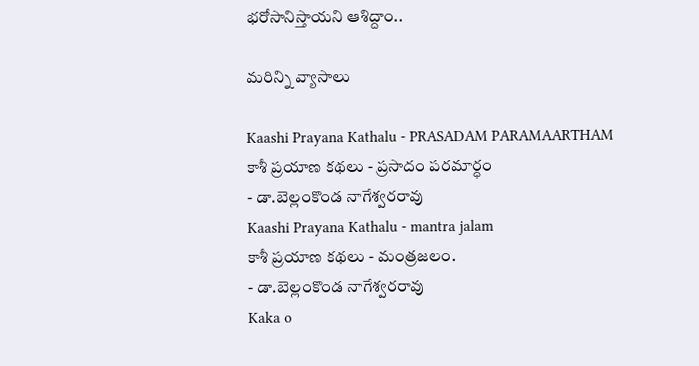భరోసానిస్తాయని ఆశిద్దాం..

మరిన్ని వ్యాసాలు

Kaashi Prayana Kathalu - PRASADAM PARAMAARTHAM
కాశీ ప్రయాణ కథలు - ప్రసాదం పరమార్ధం
- డా.బెల్లంకొండ నాగేశ్వరరావు
Kaashi Prayana Kathalu - mantra jalam
కాశీ ప్రయాణ కథలు - మంత్రజలం.
- డా.బెల్లంకొండ నాగేశ్వరరావు
Kaka o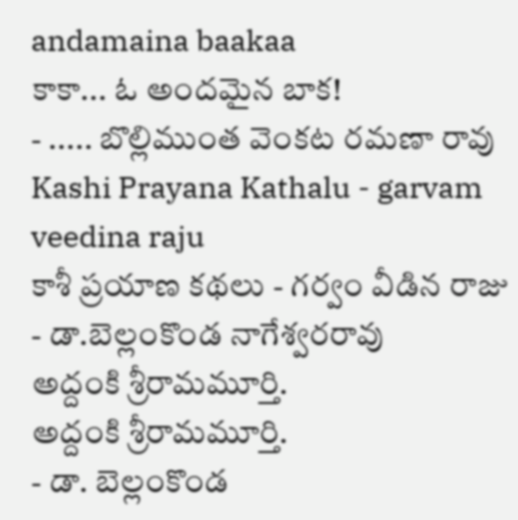andamaina baakaa
కాకా... ఓ అందమైన బాక!
- ..... బొల్లిముంత వెంకట రమణా రావు
Kashi Prayana Kathalu - garvam veedina raju
కాశీ ప్రయాణ కథలు - గర్వం వీడిన రాజు
- డా.బెల్లంకొండ నాగేశ్వరరావు
అద్దంకి శ్రీరామమూర్తి.
అద్దంకి శ్రీరామమూర్తి.
- డా. బెల్లంకొండ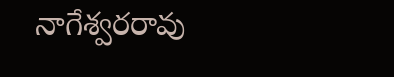నాగేశ్వరరావు